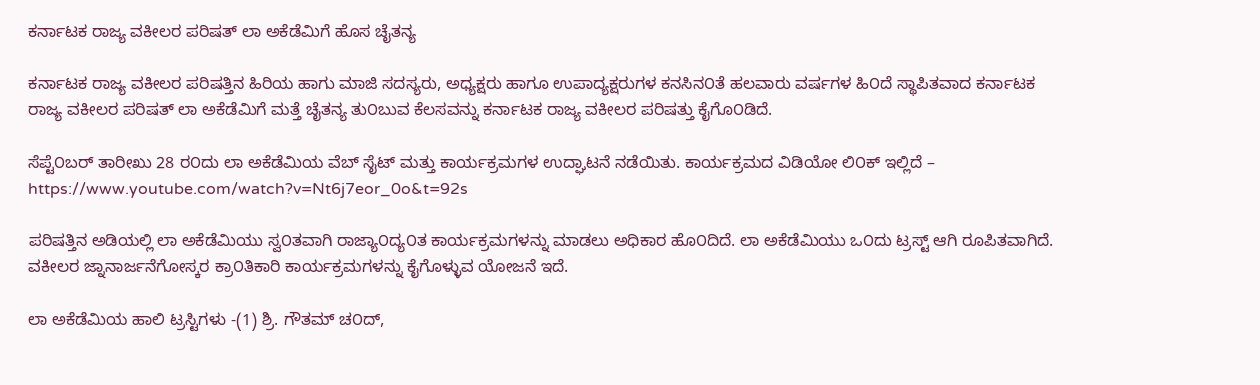ಕರ್ನಾಟಕ ರಾಜ್ಯ ವಕೀಲರ ಪರಿಷತ್ ಲಾ ಅಕೆಡೆಮಿಗೆ ಹೊಸ ಚೈತನ್ಯ

ಕರ್ನಾಟಕ ರಾಜ್ಯ ವಕೀಲರ ಪರಿಷತ್ತಿನ ಹಿರಿಯ ಹಾಗು ಮಾಜಿ ಸದಸ್ಯರು, ಅಧ್ಯಕ್ಷರು ಹಾಗೂ ಉಪಾದ್ಯಕ್ಷರುಗಳ ಕನಸಿನ೦ತೆ ಹಲವಾರು ವರ್ಷಗಳ ಹಿ೦ದೆ ಸ್ಥಾಪಿತವಾದ ಕರ್ನಾಟಕ ರಾಜ್ಯ ವಕೀಲರ ಪರಿಷತ್ ಲಾ ಅಕೆಡೆಮಿಗೆ ಮತ್ತೆ ಚೈತನ್ಯ ತು೦ಬುವ ಕೆಲಸವನ್ನು ಕರ್ನಾಟಕ ರಾಜ್ಯ ವಕೀಲರ ಪರಿಷತ್ತು ಕೈಗೊ೦ಡಿದೆ.

ಸೆಪ್ಟೆ೦ಬರ್ ತಾರೀಖು 28 ರ೦ದು ಲಾ ಅಕೆಡೆಮಿಯ ವೆಬ್ ಸೈಟ್ ಮತ್ತು ಕಾರ್ಯಕ್ರಮಗಳ ಉದ್ಘಾಟನೆ ನಡೆಯಿತು. ಕಾರ್ಯಕ್ರಮದ ವಿಡಿಯೋ ಲಿ೦ಕ್ ಇಲ್ಲಿದೆ – https://www.youtube.com/watch?v=Nt6j7eor_0o&t=92s

ಪರಿಷತ್ತಿನ ಅಡಿಯಲ್ಲಿ ಲಾ ಅಕೆಡೆಮಿಯು ಸ್ವ೦ತವಾಗಿ ರಾಜ್ಯಾ೦ದ್ಯ೦ತ ಕಾರ್ಯಕ್ರಮಗಳನ್ನು ಮಾಡಲು ಅಧಿಕಾರ ಹೊ೦ದಿದೆ. ಲಾ ಅಕೆಡೆಮಿಯು ಒ೦ದು ಟ್ರಸ್ಟ್ ಆಗಿ ರೂಪಿತವಾಗಿದೆ. ವಕೀಲರ ಜ್ನಾನಾರ್ಜನೆಗೋಸ್ಕರ ಕ್ರಾ೦ತಿಕಾರಿ ಕಾರ್ಯಕ್ರಮಗಳನ್ನು ಕೈಗೊಳ್ಳುವ ಯೋಜನೆ ಇದೆ.

ಲಾ ಅಕೆಡೆಮಿಯ ಹಾಲಿ ಟ್ರಸ್ಟಿಗಳು -(1) ಶ್ರಿ. ಗೌತಮ್ ಚ೦ದ್,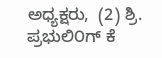ಅಧ್ಯಕ್ಷರು,  (2) ಶ್ರಿ. ಪ್ರಭುಲಿ೦ಗ್ ಕೆ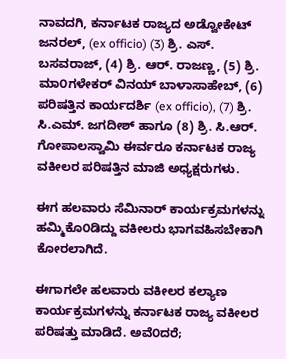ನಾವದಗಿ, ಕರ್ನಾಟಕ ರಾಜ್ಯದ ಅಡ್ವೋಕೇಟ್ ಜನರಲ್, (ex officio) (3) ಶ್ರಿ. ಎಸ್. ಬಸವರಾಜ್, (4) ಶ್ರಿ. ಆರ್. ರಾಜಣ್ಣ, (5) ಶ್ರಿ. ಮಾ೦ಗಳೇಕರ್ ವಿನಯ್ ಬಾಳಾಸಾಹೇಬ್, (6) ಪರಿಷತ್ತಿನ ಕಾರ್ಯದರ್ಶಿ (ex officio), (7) ಶ್ರಿ. ಸಿ.ಎಮ್. ಜಗದೀಶ್ ಹಾಗೂ (8) ಶ್ರಿ. ಸಿ.ಆರ್. ಗೋಪಾಲಸ್ವಾಮಿ ಈರ್ವರೂ ಕರ್ನಾಟಕ ರಾಜ್ಯ ವಕೀಲರ ಪರಿಷತ್ತಿನ ಮಾಜಿ ಅಧ್ಯಕ್ಷರುಗಳು.

ಈಗ ಹಲವಾರು ಸೆಮಿನಾರ್ ಕಾರ್ಯಕ್ರಮಗಳನ್ನು ಹಮ್ಮಿಕೊ೦ಡಿದ್ದು ವಕೀಲರು ಭಾಗವಹಿಸಬೇಕಾಗಿ ಕೋರಲಾಗಿದೆ.

ಈಗಾಗಲೇ ಹಲವಾರು ವಕೀಲರ ಕಲ್ಯಾಣ ಕಾರ್ಯಕ್ರಮಗಳನ್ನು ಕರ್ನಾಟಕ ರಾಜ್ಯ ವಕೀಲರ ಪರಿಷತ್ತು ಮಾಡಿದೆ. ಅವೆ೦ದರೆ;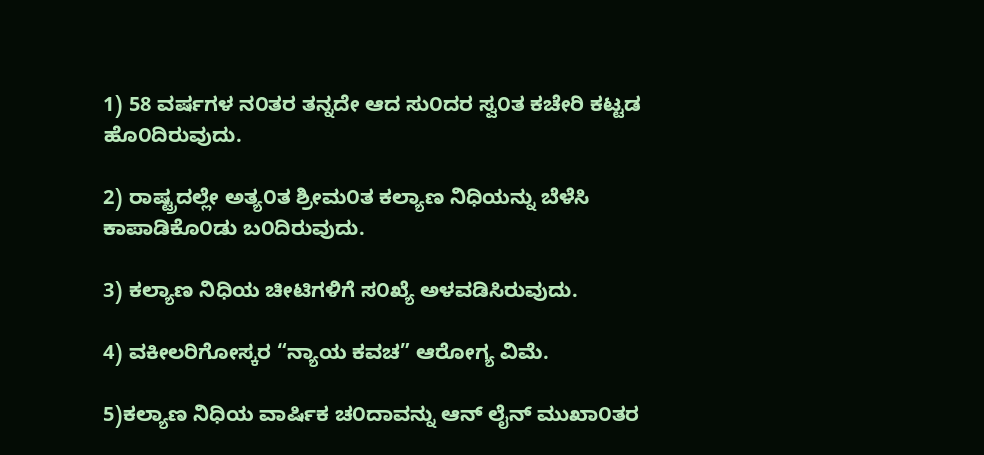1) 58 ವರ್ಷಗಳ ನ೦ತರ ತನ್ನದೇ ಆದ ಸು೦ದರ ಸ್ವ೦ತ ಕಚೇರಿ ಕಟ್ಟಡ ಹೊ೦ದಿರುವುದು.

2) ರಾಷ್ಟ್ರದಲ್ಲೇ ಅತ್ಯ೦ತ ಶ್ರೀಮ೦ತ ಕಲ್ಯಾಣ ನಿಧಿಯನ್ನು ಬೆಳೆಸಿ ಕಾಪಾಡಿಕೊ೦ಡು ಬ೦ದಿರುವುದು.

3) ಕಲ್ಯಾಣ ನಿಧಿಯ ಚೀಟಿಗಳಿಗೆ ಸ೦ಖ್ಯೆ ಅಳವಡಿಸಿರುವುದು.

4) ವಕೀಲರಿಗೋಸ್ಕರ “ನ್ಯಾಯ ಕವಚ” ಆರೋಗ್ಯ ವಿಮೆ.

5)ಕಲ್ಯಾಣ ನಿಧಿಯ ವಾರ್ಷಿಕ ಚ೦ದಾವನ್ನು ಆನ್ ಲೈನ್ ಮುಖಾ೦ತರ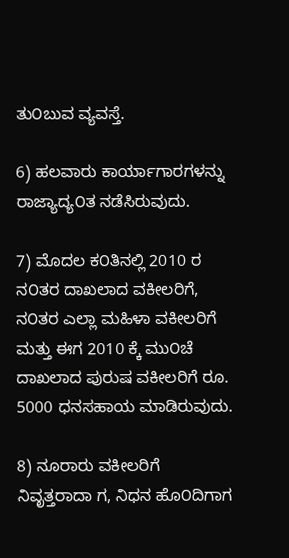ತು೦ಬುವ ವ್ಯವಸ್ತೆ.

6) ಹಲವಾರು ಕಾರ್ಯಾಗಾರಗಳನ್ನು ರಾಜ್ಯಾದ್ಯ೦ತ ನಡೆಸಿರುವುದು.

7) ಮೊದಲ ಕ೦ತಿನಲ್ಲಿ 2010 ರ ನ೦ತರ ದಾಖಲಾದ ವಕೀಲರಿಗೆ, ನ೦ತರ ಎಲ್ಲಾ ಮಹಿಳಾ ವಕೀಲರಿಗೆ ಮತ್ತು ಈಗ 2010 ಕ್ಕೆ ಮು೦ಚೆ ದಾಖಲಾದ ಪುರುಷ ವಕೀಲರಿಗೆ ರೂ. 5000 ಧನಸಹಾಯ ಮಾಡಿರುವುದು.

8) ನೂರಾರು ವಕೀಲರಿಗೆ ನಿವೃತ್ತರಾದಾ ಗ, ನಿಧನ ಹೊ೦ದಿಗಾಗ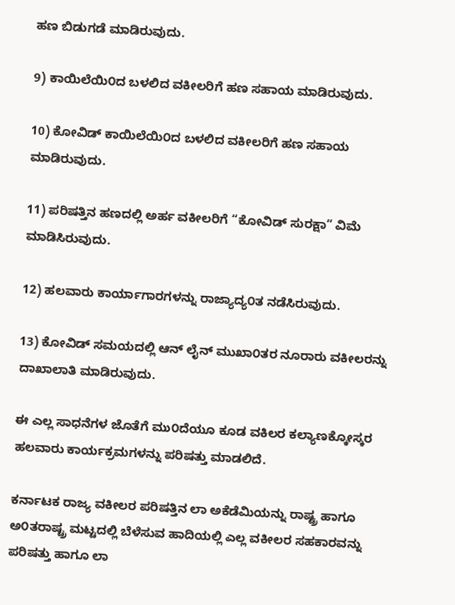ಹಣ ಬಿಡುಗಡೆ ಮಾಡಿರುವುದು.

9) ಕಾಯಿಲೆಯಿ೦ದ ಬಳಲಿದ ವಕೀಲರಿಗೆ ಹಣ ಸಹಾಯ ಮಾಡಿರುವುದು.

10) ಕೋವಿಡ್ ಕಾಯಿಲೆಯಿ೦ದ ಬಳಲಿದ ವಕೀಲರಿಗೆ ಹಣ ಸಹಾಯ ಮಾಡಿರುವುದು.

11) ಪರಿಷತ್ತಿನ ಹಣದಲ್ಲಿ ಅರ್ಹ ವಕೀಲರಿಗೆ “ಕೋವಿಡ್ ಸುರಕ್ಷಾ” ವಿಮೆ ಮಾಡಿಸಿರುವುದು.

12) ಹಲವಾರು ಕಾರ್ಯಾಗಾರಗಳನ್ನು ರಾಜ್ಯಾದ್ಯ೦ತ ನಡೆಸಿರುವುದು.

13) ಕೋವಿಡ್ ಸಮಯದಲ್ಲಿ ಆನ್ ಲೈನ್ ಮುಖಾ೦ತರ ನೂರಾರು ವಕೀಲರನ್ನು ದಾಖಾಲಾತಿ ಮಾಡಿರುವುದು.

ಈ ಎಲ್ಲ ಸಾಧನೆಗಳ ಜೊತೆಗೆ ಮು೦ದೆಯೂ ಕೂಡ ವಕಿಲರ ಕಲ್ಯಾಣಕ್ಕೋಸ್ಕರ ಹಲವಾರು ಕಾರ್ಯಕ್ರಮಗಳನ್ನು ಪರಿಷತ್ತು ಮಾಡಲಿದೆ.

ಕರ್ನಾಟಕ ರಾಜ್ಯ ವಕೀಲರ ಪರಿಷತ್ತಿನ ಲಾ ಅಕೆಡೆಮಿಯನ್ನು ರಾಷ್ಟ್ರ ಹಾಗೂ ಅ೦ತರಾಷ್ಟ್ರ ಮಟ್ಟದಲ್ಲಿ ಬೆಳೆಸುವ ಹಾದಿಯಲ್ಲಿ ಎಲ್ಲ ವಕೀಲರ ಸಹಕಾರವನ್ನು ಪರಿಷತ್ತು ಹಾಗೂ ಲಾ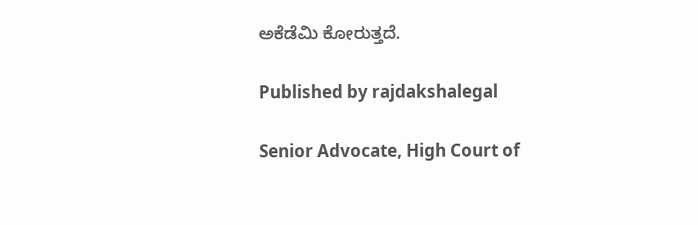ಅಕೆಡೆಮಿ ಕೋರುತ್ತದೆ.

Published by rajdakshalegal

Senior Advocate, High Court of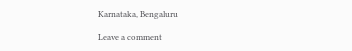Karnataka, Bengaluru

Leave a comment